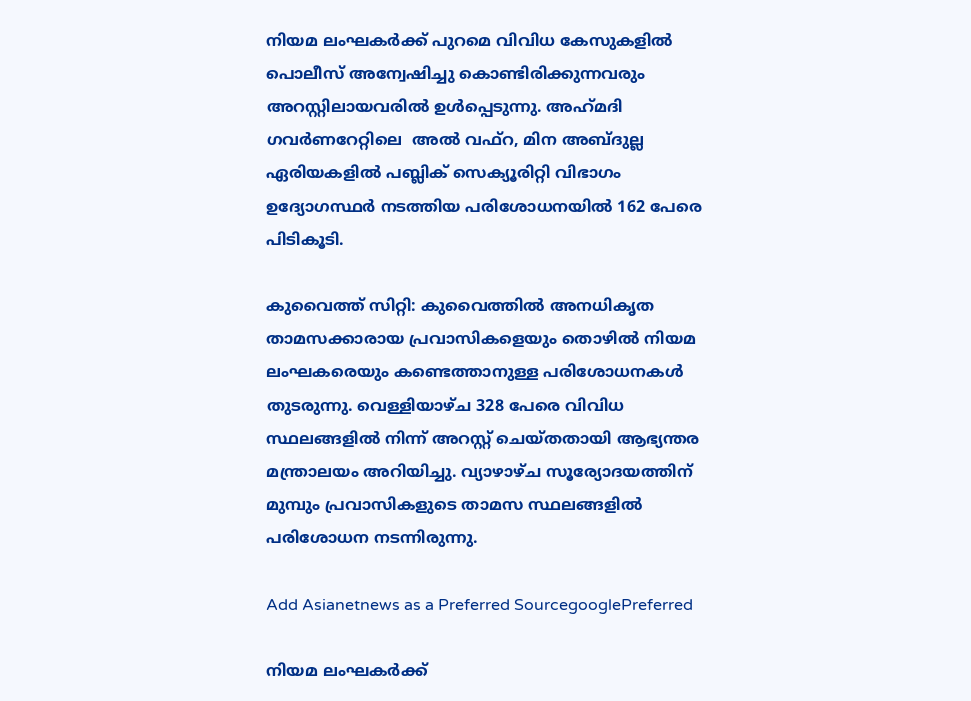നിയമ ലംഘകര്‍ക്ക് പുറമെ വിവിധ കേസുകളില്‍ പൊലീസ് അന്വേഷിച്ചു കൊണ്ടിരിക്കുന്നവരും അറസ്റ്റിലായവരില്‍ ഉള്‍പ്പെടുന്നു. അഹ്‍മദി ഗവര്‍ണറേറ്റിലെ  അല്‍ വഫ്റ, മിന അബ്‍ദുല്ല ഏരിയകളില്‍ പബ്ലിക് സെക്യൂരിറ്റി വിഭാഗം ഉദ്യോഗസ്ഥര്‍ നടത്തിയ പരിശോധനയില്‍ 162 പേരെ പിടികൂടി.

കുവൈത്ത് സിറ്റി: കുവൈത്തില്‍ അനധികൃത താമസക്കാരായ പ്രവാസികളെയും തൊഴില്‍ നിയമ ലംഘകരെയും കണ്ടെത്താനുള്ള പരിശോധനകള്‍ തുടരുന്നു. വെള്ളിയാഴ്ച 328 പേരെ വിവിധ സ്ഥലങ്ങളില്‍ നിന്ന് അറസ്റ്റ് ചെയ്‍തതായി ആഭ്യന്തര മന്ത്രാലയം അറിയിച്ചു. വ്യാഴാഴ്ച സൂര്യോദയത്തിന് മുമ്പും പ്രവാസികളുടെ താമസ സ്ഥലങ്ങളില്‍ പരിശോധന നടന്നിരുന്നു.

Add Asianetnews as a Preferred SourcegooglePreferred

നിയമ ലംഘകര്‍ക്ക്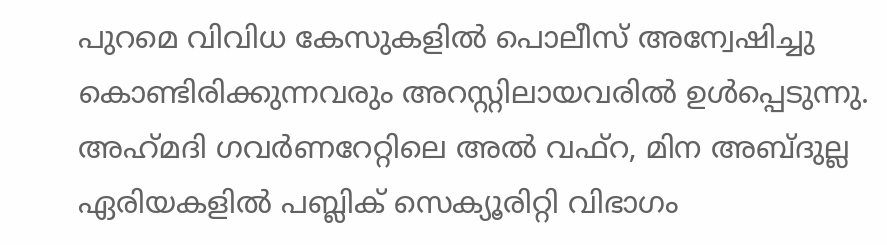പുറമെ വിവിധ കേസുകളില്‍ പൊലീസ് അന്വേഷിച്ചു കൊണ്ടിരിക്കുന്നവരും അറസ്റ്റിലായവരില്‍ ഉള്‍പ്പെടുന്നു. അഹ്‍മദി ഗവര്‍ണറേറ്റിലെ അല്‍ വഫ്റ, മിന അബ്‍ദുല്ല ഏരിയകളില്‍ പബ്ലിക് സെക്യൂരിറ്റി വിഭാഗം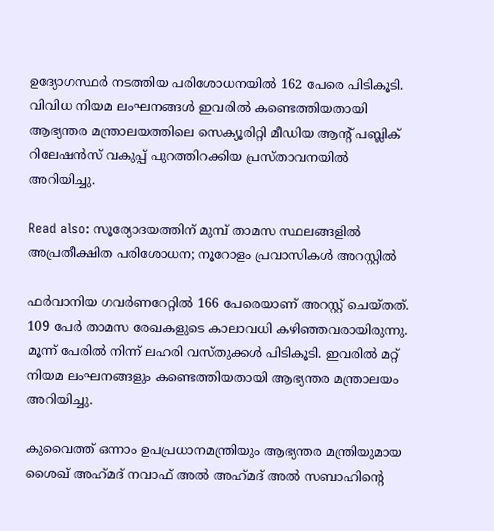ഉദ്യോഗസ്ഥര്‍ നടത്തിയ പരിശോധനയില്‍ 162 പേരെ പിടികൂടി. വിവിധ നിയമ ലംഘനങ്ങള്‍ ഇവരില്‍ കണ്ടെത്തിയതായി ആഭ്യന്തര മന്ത്രാലയത്തിലെ സെക്യൂരിറ്റി മീഡിയ ആന്റ് പബ്ലിക് റിലേഷന്‍സ് വകുപ്പ് പുറത്തിറക്കിയ പ്രസ്‍താവനയില്‍ അറിയിച്ചു.

Read also: സൂര്യോദയത്തിന് മുമ്പ് താമസ സ്ഥലങ്ങളില്‍ അപ്രതീക്ഷിത പരിശോധന; നൂറോളം പ്രവാസികള്‍ അറസ്റ്റില്‍

ഫര്‍വാനിയ ഗവര്‍ണറേറ്റില്‍ 166 പേരെയാണ് അറസ്റ്റ് ചെയ്തത്. 109 പേര്‍ താമസ രേഖകളുടെ കാലാവധി കഴിഞ്ഞവരായിരുന്നു. മൂന്ന് പേരില്‍ നിന്ന് ലഹരി വസ്‍തുക്കള്‍ പിടികൂടി. ഇവരില്‍ മറ്റ് നിയമ ലംഘനങ്ങളും കണ്ടെത്തിയതായി ആഭ്യന്തര മന്ത്രാലയം അറിയിച്ചു.

കുവൈത്ത് ഒന്നാം ഉപപ്രധാനമന്ത്രിയും ആഭ്യന്തര മന്ത്രിയുമായ ശൈഖ് അഹ്‍മദ് നവാഫ് അല്‍ അഹ്‍മദ് അല്‍ സബാഹിന്റെ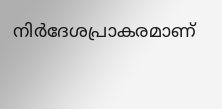നിര്‍ദേശപ്രാകരമാണ്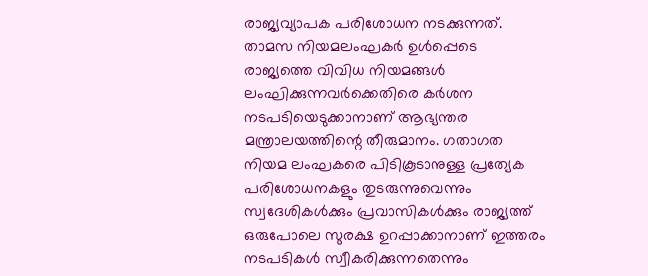രാജ്യവ്യാപക പരിശോധന നടക്കുന്നത്. താമസ നിയമലംഘകര്‍ ഉള്‍പ്പെടെ രാജ്യത്തെ വിവിധ നിയമങ്ങള്‍ ലംഘിക്കുന്നവര്‍ക്കെതിരെ കര്‍ശന നടപടിയെടുക്കാനാണ് ആഭ്യന്തര മന്ത്രാലയത്തിന്റെ തീരുമാനം. ഗതാഗത നിയമ ലംഘകരെ പിടികൂടാനുള്ള പ്രത്യേക പരിശോധനകളും തുടരുന്നുവെന്നും സ്വദേശികള്‍ക്കും പ്രവാസികള്‍ക്കും രാജ്യത്ത് ഒരുപോലെ സുരക്ഷ ഉറപ്പാക്കാനാണ് ഇത്തരം നടപടികള്‍ സ്വീകരിക്കുന്നതെന്നും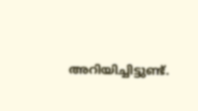അറിയിച്ചിട്ടുണ്ട്.